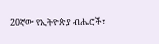20ኛው የኢትዮጵያ ብሔሮች፣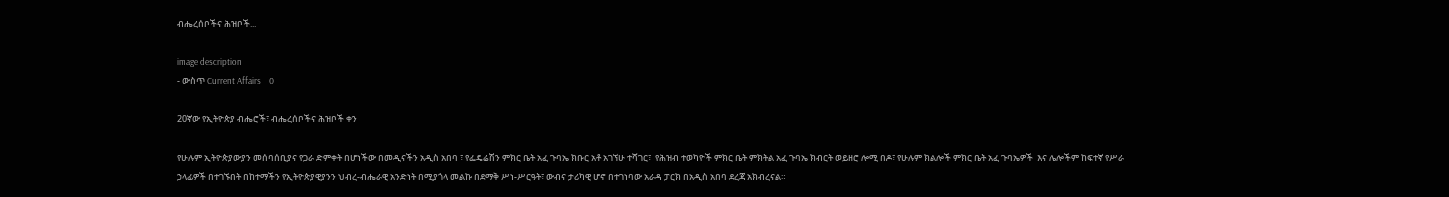ብሔረሰቦችና ሕዝቦች...

image description
- ውስጥ Current Affairs    0

20ኛው የኢትዮጵያ ብሔሮች፣ ብሔረሰቦችና ሕዝቦች ቀን

የሁሉም ኢትዮጵያውያን መሰባሰቢያና የጋራ ድምቀት በሆነችው በመዲናችን አዲስ አበባ ፣ የፌዴሬሽን ምክር ቤት አፈ ጉባኤ ክቡር አቶ አገኘሁ ተሻገር፣  የሕዝብ ተወካዮች ምክር ቤት ምክትል አፈ ጉባኤ ክብርት ወይዘሮ ሎሚ በዶ፣ የሁሉም ክልሎች ምክር ቤት አፈ ጉባኤዎች  እና ሌሎችም ከፍተኛ የሥራ ኃላፊዎች በተገኙበት በከተማችን የኢትዮጵያዊያንን ህብረ-ብሔራዊ አንድነት በሚያጎላ መልኩ በደማቅ ሥነ-ሥርዓት፣ ውብና ታሪካዊ ሆኖ በተገነባው አራዳ ፓርክ በአዲስ አበባ ደረጃ አክብረናል።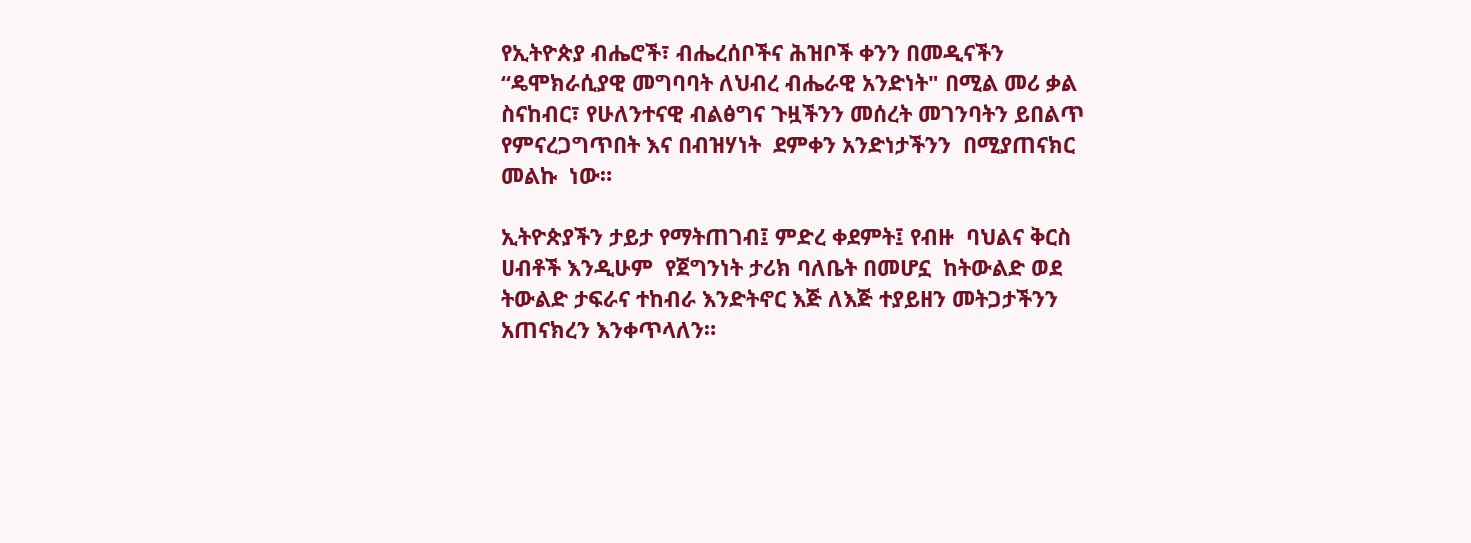የኢትዮጵያ ብሔሮች፣ ብሔረሰቦችና ሕዝቦች ቀንን በመዲናችን “ዴሞክራሲያዊ መግባባት ለህብረ ብሔራዊ አንድነት" በሚል መሪ ቃል ስናከብር፣ የሁለንተናዊ ብልፅግና ጉዟችንን መሰረት መገንባትን ይበልጥ የምናረጋግጥበት እና በብዝሃነት  ደምቀን አንድነታችንን  በሚያጠናክር መልኩ  ነው።

ኢትዮጵያችን ታይታ የማትጠገብ፤ ምድረ ቀደምት፤ የብዙ  ባህልና ቅርስ  ሀብቶች እንዲሁም  የጀግንነት ታሪክ ባለቤት በመሆኗ  ከትውልድ ወደ ትውልድ ታፍራና ተከብራ እንድትኖር እጅ ለእጅ ተያይዘን መትጋታችንን አጠናክረን እንቀጥላለን።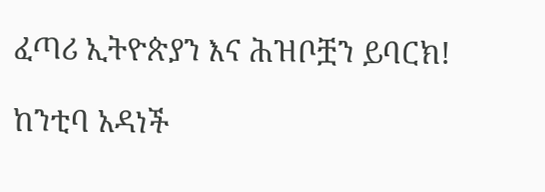ፈጣሪ ኢትዮጵያን እና ሕዝቦቿን ይባርክ!

ከንቲባ አዳነች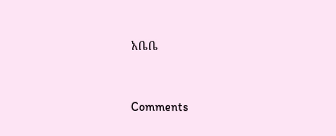አቤቤ


Comments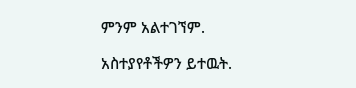ምንም አልተገኘም.

አስተያየቶችዎን ይተዉት.